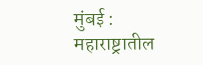मुंबई : महाराष्ट्रातील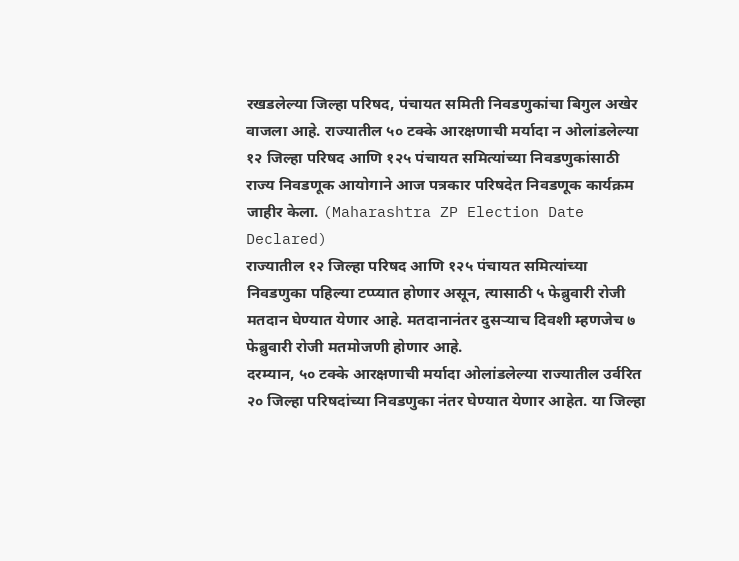रखडलेल्या जिल्हा परिषद, पंचायत समिती निवडणुकांचा बिगुल अखेर वाजला आहे. राज्यातील ५० टक्के आरक्षणाची मर्यादा न ओलांडलेल्या १२ जिल्हा परिषद आणि १२५ पंचायत समित्यांच्या निवडणुकांसाठी राज्य निवडणूक आयोगाने आज पत्रकार परिषदेत निवडणूक कार्यक्रम जाहीर केला. (Maharashtra ZP Election Date Declared)
राज्यातील १२ जिल्हा परिषद आणि १२५ पंचायत समित्यांच्या निवडणुका पहिल्या टप्प्यात होणार असून, त्यासाठी ५ फेब्रुवारी रोजी मतदान घेण्यात येणार आहे. मतदानानंतर दुसऱ्याच दिवशी म्हणजेच ७ फेब्रुवारी रोजी मतमोजणी होणार आहे.
दरम्यान, ५० टक्के आरक्षणाची मर्यादा ओलांडलेल्या राज्यातील उर्वरित २० जिल्हा परिषदांच्या निवडणुका नंतर घेण्यात येणार आहेत. या जिल्हा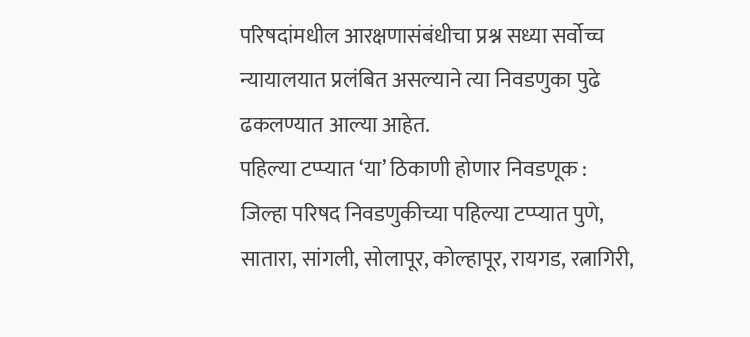परिषदांमधील आरक्षणासंबंधीचा प्रश्न सध्या सर्वोच्च न्यायालयात प्रलंबित असल्याने त्या निवडणुका पुढे ढकलण्यात आल्या आहेत.
पहिल्या टप्प्यात ‘या’ ठिकाणी होणार निवडणूक :
जिल्हा परिषद निवडणुकीच्या पहिल्या टप्प्यात पुणे, सातारा, सांगली, सोलापूर, कोल्हापूर, रायगड, रत्नागिरी,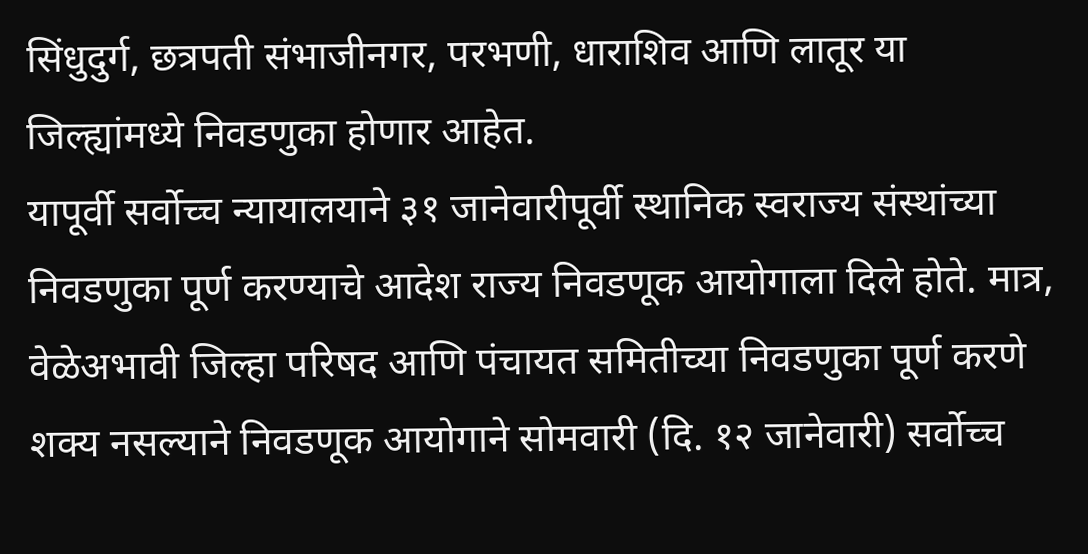सिंधुदुर्ग, छत्रपती संभाजीनगर, परभणी, धाराशिव आणि लातूर या जिल्ह्यांमध्ये निवडणुका होणार आहेत.
यापूर्वी सर्वोच्च न्यायालयाने ३१ जानेवारीपूर्वी स्थानिक स्वराज्य संस्थांच्या निवडणुका पूर्ण करण्याचे आदेश राज्य निवडणूक आयोगाला दिले होते. मात्र, वेळेअभावी जिल्हा परिषद आणि पंचायत समितीच्या निवडणुका पूर्ण करणे शक्य नसल्याने निवडणूक आयोगाने सोमवारी (दि. १२ जानेवारी) सर्वोच्च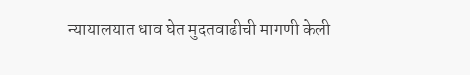न्यायालयात धाव घेत मुदतवाढीची मागणी केली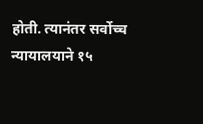होती. त्यानंतर सर्वोच्च न्यायालयाने १५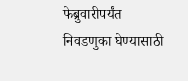फेब्रुवारीपर्यंत निवडणुका घेण्यासाठी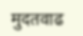मुदतवाढ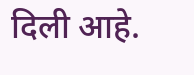दिली आहे.